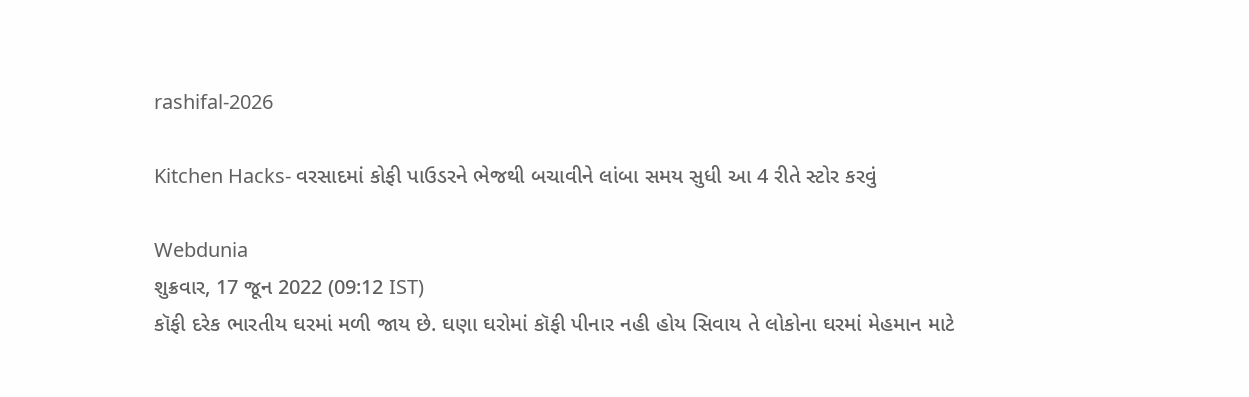rashifal-2026

Kitchen Hacks- વરસાદમાં કોફી પાઉડરને ભેજથી બચાવીને લાંબા સમય સુધી આ 4 રીતે સ્ટોર કરવું

Webdunia
શુક્રવાર, 17 જૂન 2022 (09:12 IST)
કૉફી દરેક ભારતીય ઘરમાં મળી જાય છે. ઘણા ઘરોમાં કૉફી પીનાર નહી હોય સિવાય તે લોકોના ઘરમાં મેહમાન માટે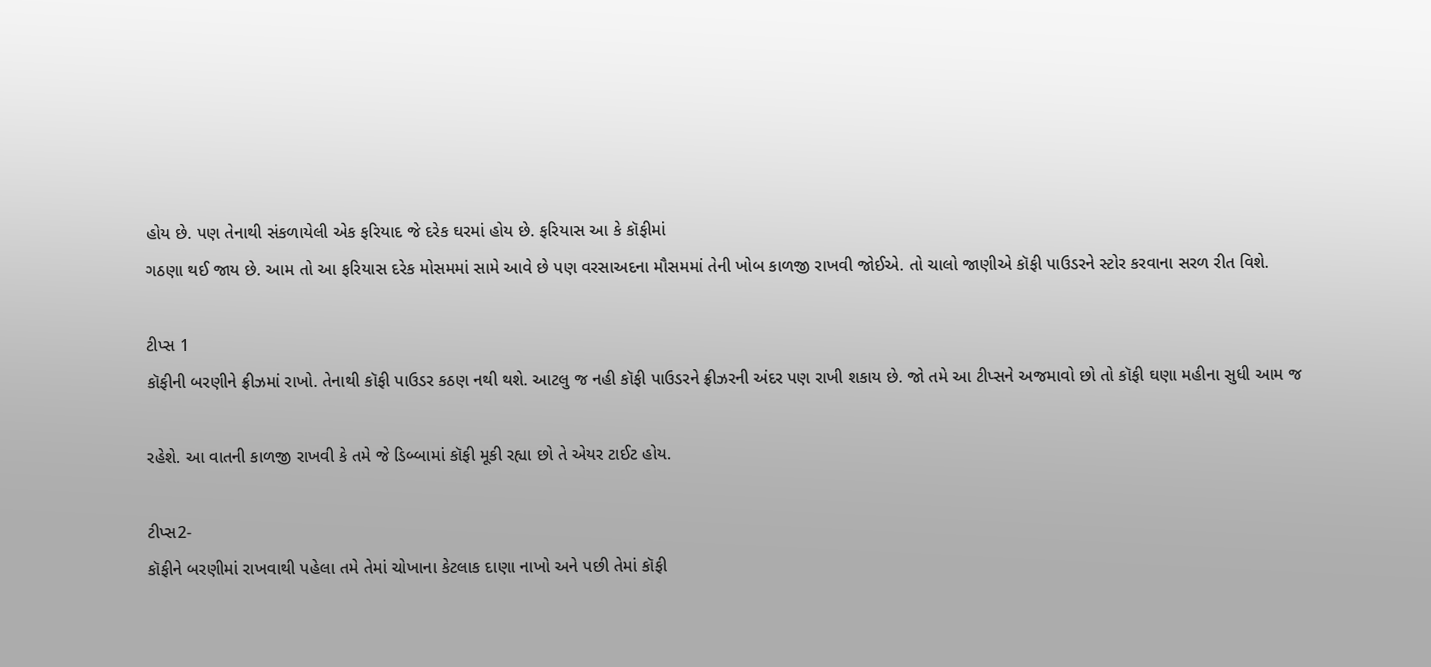હોય છે. પણ તેનાથી સંકળાયેલી એક ફરિયાદ જે દરેક ઘરમાં હોય છે. ફરિયાસ આ કે કૉફીમાં
ગઠણા થઈ જાય છે. આમ તો આ ફરિયાસ દરેક મોસમમાં સામે આવે છે પણ વરસાઅદના મૌસમમાં તેની ખોબ કાળજી રાખવી જોઈએ. તો ચાલો જાણીએ કૉફી પાઉડરને સ્ટોર કરવાના સરળ રીત વિશે.

ટીપ્સ 1
કૉફીની બરણીને ફ્રીઝમાં રાખો. તેનાથી કૉફી પાઉડર કઠણ નથી થશે. આટલુ જ નહી કૉફી પાઉડરને ફ્રીઝરની અંદર પણ રાખી શકાય છે. જો તમે આ ટીપ્સને અજમાવો છો તો કૉફી ઘણા મહીના સુધી આમ જ

રહેશે. આ વાતની કાળજી રાખવી કે તમે જે ડિબ્બામાં કૉફી મૂકી રહ્યા છો તે એયર ટાઈટ હોય.

ટીપ્સ2-
કૉફીને બરણીમાં રાખવાથી પહેલા તમે તેમાં ચોખાના કેટલાક દાણા નાખો અને પછી તેમાં કૉફી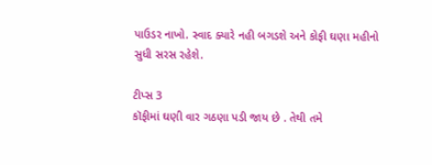પાઉડર નાખો. સ્વાદ ક્યારે નહી બગડશે અને કોફી ઘણા મહીનો સુધી સરસ રહેશે.

ટીપ્સ 3
કૉફીમાં ઘણી વાર ગઠણા પડી જાય છે . તેથી તમે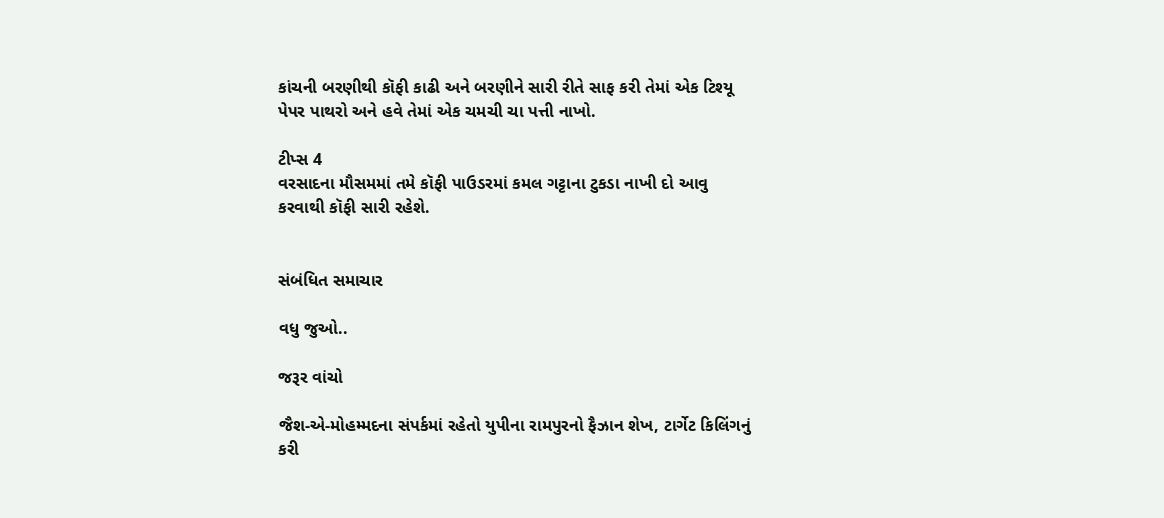કાંચની બરણીથી કૉફી કાઢી અને બરણીને સારી રીતે સાફ કરી તેમાં એક ટિશ્યૂ પેપર પાથરો અને હવે તેમાં એક ચમચી ચા પત્તી નાખો.

ટીપ્સ 4
વરસાદના મૌસમમાં તમે કૉફી પાઉડરમાં કમલ ગટ્ટાના ટુકડા નાખી દો આવુ કરવાથી કૉફી સારી રહેશે.


સંબંધિત સમાચાર

વધુ જુઓ..

જરૂર વાંચો

જૈશ-એ-મોહમ્મદના સંપર્કમાં રહેતો યુપીના રામપુરનો ફૈઝાન શેખ, ટાર્ગેટ કિલિંગનું કરી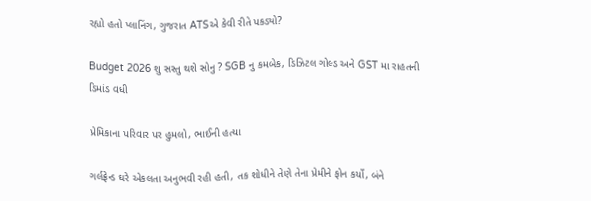રહ્યો હતો પ્લાનિંગ, ગુજરાત ATSએ કેવી રીતે પકડ્યો?

Budget 2026 શુ સસ્તુ થશે સોનુ ? SGB નુ કમબેક, ડિઝિટલ ગોલ્ડ અને GST મા રાહતની ડિમાંડ વધી

પ્રેમિકાના પરિવાર પર હુમલો, ભાઈની હત્યા

ગર્લફ્રેન્ડ ઘરે એકલતા અનુભવી રહી હતી, તક શોધીને તેણે તેના પ્રેમીને ફોન કર્યો, બંને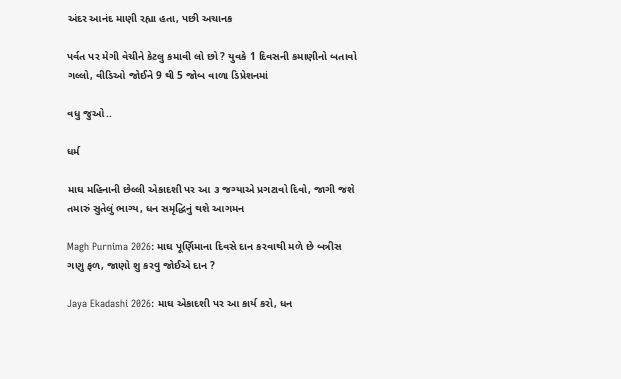અંદર આનંદ માણી રહ્યા હતા, પછી અચાનક

પર્વત પર મેગી વેચીને કેટલુ કમાવી લો છો ? યુવકે 1 દિવસની કમાણીનો બતાવો ગલ્લો, વીડિઓ જોઈને 9 થી 5 જોબ વાળા ડિપ્રેશનમાં

વધુ જુઓ..

ધર્મ

માઘ મહિનાની છેલ્લી એકાદશી પર આ ૩ જગ્યાએ પ્રગટાવો દિવો, જાગી જશે તમારું સુતેલું ભાગ્ય, ધન સમૃદ્ધિનું થશે આગમન

Magh Purnima 2026: માઘ પૂર્ણિમાના દિવસે દાન કરવાથી મળે છે બત્રીસ ગણુ ફળ, જાણો શુ કરવુ જોઈએ દાન ?

Jaya Ekadashi 2026: માઘ એકાદશી પર આ કાર્ય કરો, ધન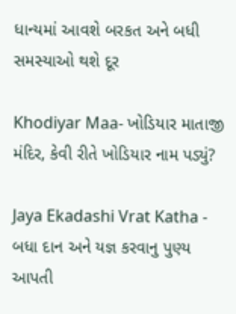ધાન્યમાં આવશે બરકત અને બધી સમસ્યાઓ થશે દૂર

Khodiyar Maa- ખોડિયાર માતાજી મંદિર, કેવી રીતે ખોડિયાર નામ પડ્યું?

Jaya Ekadashi Vrat Katha - બધા દાન અને યજ્ઞ કરવાનુ પુણ્ય આપતી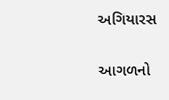અગિયારસ

આગળનો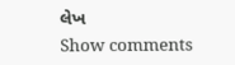લેખ
Show comments